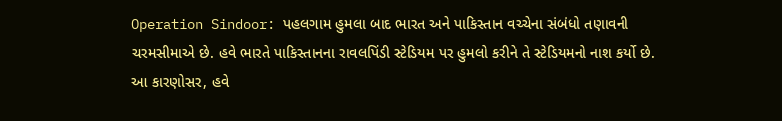Operation Sindoor: પહલગામ હુમલા બાદ ભારત અને પાકિસ્તાન વચ્ચેના સંબંધો તણાવની ચરમસીમાએ છે. હવે ભારતે પાકિસ્તાનના રાવલપિંડી સ્ટેડિયમ પર હુમલો કરીને તે સ્ટેડિયમનો નાશ કર્યો છે. આ કારણોસર, હવે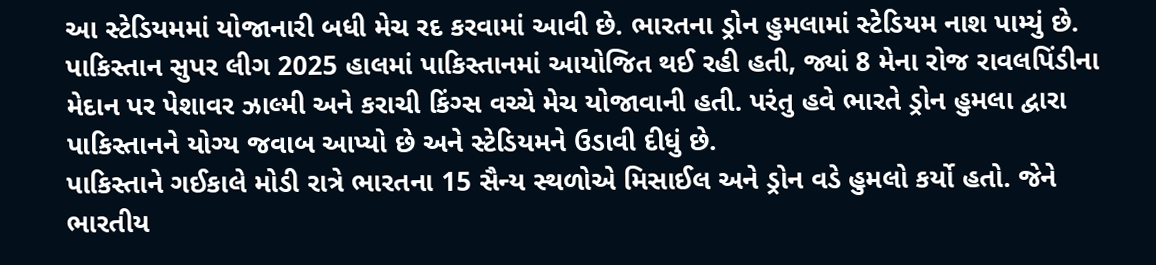આ સ્ટેડિયમમાં યોજાનારી બધી મેચ રદ કરવામાં આવી છે. ભારતના ડ્રોન હુમલામાં સ્ટેડિયમ નાશ પામ્યું છે.
પાકિસ્તાન સુપર લીગ 2025 હાલમાં પાકિસ્તાનમાં આયોજિત થઈ રહી હતી, જ્યાં 8 મેના રોજ રાવલપિંડીના મેદાન પર પેશાવર ઝાલ્મી અને કરાચી કિંગ્સ વચ્ચે મેચ યોજાવાની હતી. પરંતુ હવે ભારતે ડ્રોન હુમલા દ્વારા પાકિસ્તાનને યોગ્ય જવાબ આપ્યો છે અને સ્ટેડિયમને ઉડાવી દીધું છે.
પાકિસ્તાને ગઈકાલે મોડી રાત્રે ભારતના 15 સૈન્ય સ્થળોએ મિસાઈલ અને ડ્રોન વડે હુમલો કર્યો હતો. જેને ભારતીય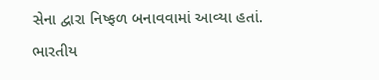સેના દ્વારા નિષ્ફળ બનાવવામાં આવ્યા હતાં. ભારતીય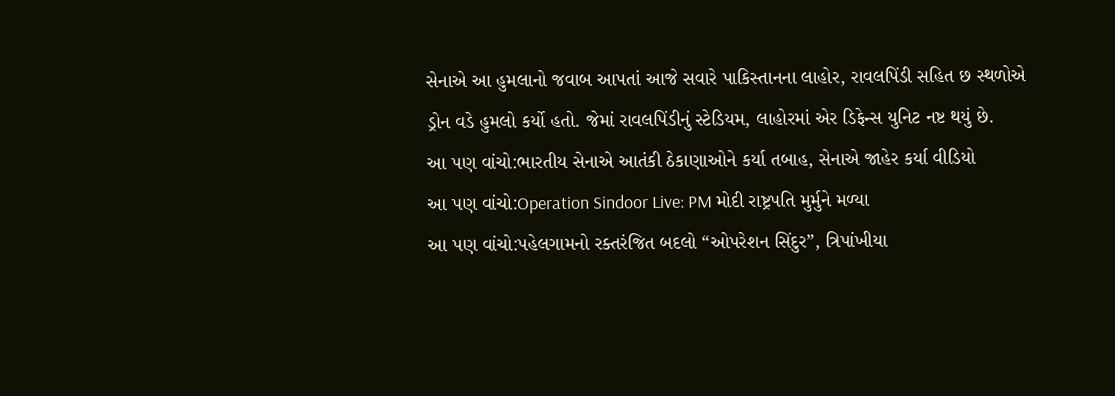સેનાએ આ હુમલાનો જવાબ આપતાં આજે સવારે પાકિસ્તાનના લાહોર, રાવલપિંડી સહિત છ સ્થળોએ ડ્રોન વડે હુમલો કર્યો હતો. જેમાં રાવલપિંડીનું સ્ટેડિયમ, લાહોરમાં એર ડિફેન્સ યુનિટ નષ્ટ થયું છે.
આ પણ વાંચો:ભારતીય સેનાએ આતંકી ઠેકાણાઓને કર્યા તબાહ, સેનાએ જાહેર કર્યા વીડિયો
આ પણ વાંચો:Operation Sindoor Live: PM મોદી રાષ્ટ્રપતિ મુર્મુને મળ્યા
આ પણ વાંચો:પહેલગામનો રક્તરંજિત બદલો “ઓપરેશન સિંદુર”, ત્રિપાંખીયા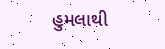હુમલાથી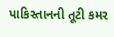પાકિસ્તાનની તૂટી કમર